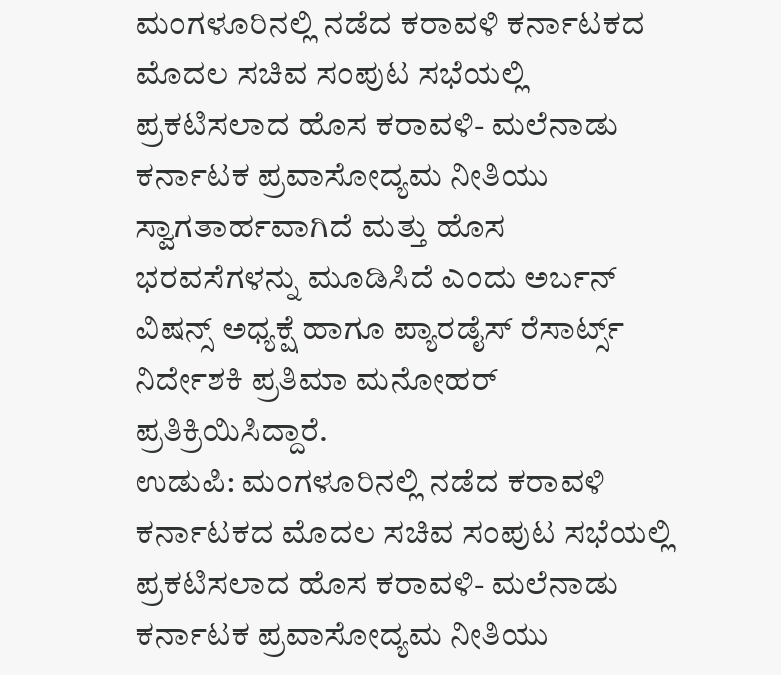ಮಂಗಳೂರಿನಲ್ಲಿ ನಡೆದ ಕರಾವಳಿ ಕರ್ನಾಟಕದ ಮೊದಲ ಸಚಿವ ಸಂಪುಟ ಸಭೆಯಲ್ಲಿ ಪ್ರಕಟಿಸಲಾದ ಹೊಸ ಕರಾವಳಿ- ಮಲೆನಾಡು ಕರ್ನಾಟಕ ಪ್ರವಾಸೋದ್ಯಮ ನೀತಿಯು ಸ್ವಾಗತಾರ್ಹವಾಗಿದೆ ಮತ್ತು ಹೊಸ ಭರವಸೆಗಳನ್ನು ಮೂಡಿಸಿದೆ ಎಂದು ಅರ್ಬನ್ ವಿಷನ್ಸ್ ಅಧ್ಯಕ್ಷೆ ಹಾಗೂ ಪ್ಯಾರಡೈಸ್ ರೆಸಾರ್ಟ್ಸ್ ನಿರ್ದೇಶಕಿ ಪ್ರತಿಮಾ ಮನೋಹರ್ ಪ್ರತಿಕ್ರಿಯಿಸಿದ್ದಾರೆ.
ಉಡುಪಿ: ಮಂಗಳೂರಿನಲ್ಲಿ ನಡೆದ ಕರಾವಳಿ ಕರ್ನಾಟಕದ ಮೊದಲ ಸಚಿವ ಸಂಪುಟ ಸಭೆಯಲ್ಲಿ ಪ್ರಕಟಿಸಲಾದ ಹೊಸ ಕರಾವಳಿ- ಮಲೆನಾಡು ಕರ್ನಾಟಕ ಪ್ರವಾಸೋದ್ಯಮ ನೀತಿಯು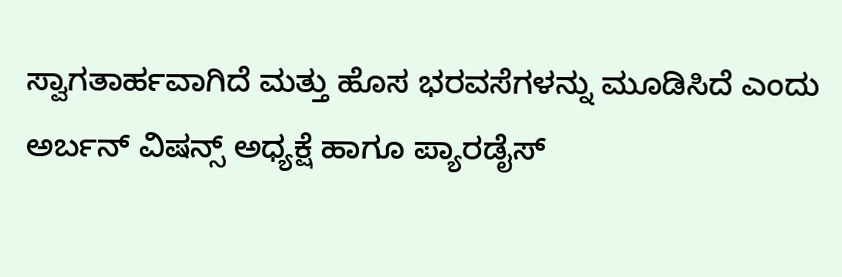ಸ್ವಾಗತಾರ್ಹವಾಗಿದೆ ಮತ್ತು ಹೊಸ ಭರವಸೆಗಳನ್ನು ಮೂಡಿಸಿದೆ ಎಂದು ಅರ್ಬನ್ ವಿಷನ್ಸ್ ಅಧ್ಯಕ್ಷೆ ಹಾಗೂ ಪ್ಯಾರಡೈಸ್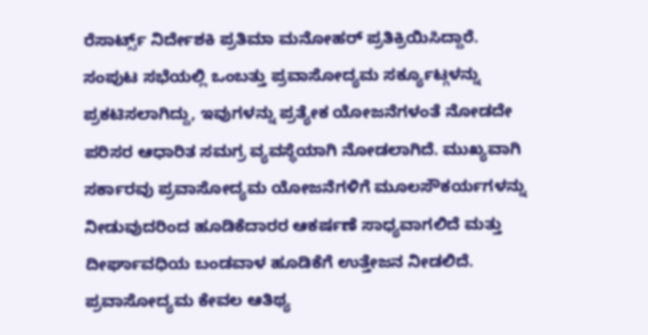ರೆಸಾರ್ಟ್ಸ್ ನಿರ್ದೇಶಕಿ ಪ್ರತಿಮಾ ಮನೋಹರ್ ಪ್ರತಿಕ್ರಿಯಿಸಿದ್ದಾರೆ.
ಸಂಪುಟ ಸಭೆಯಲ್ಲಿ ಒಂಬತ್ತು ಪ್ರವಾಸೋದ್ಯಮ ಸರ್ಕ್ಯೂಟ್ಗಳನ್ನು ಪ್ರಕಟಿಸಲಾಗಿದ್ದು, ಇವುಗಳನ್ನು ಪ್ರತ್ಯೇಕ ಯೋಜನೆಗಳಂತೆ ನೋಡದೇ ಪರಿಸರ ಆಧಾರಿತ ಸಮಗ್ರ ವ್ಯವಸ್ಥೆಯಾಗಿ ನೋಡಲಾಗಿದೆ. ಮುಖ್ಯವಾಗಿ ಸರ್ಕಾರವು ಪ್ರವಾಸೋದ್ಯಮ ಯೋಜನೆಗಳಿಗೆ ಮೂಲಸೌಕರ್ಯಗಳನ್ನು ನೀಡುವುದರಿಂದ ಹೂಡಿಕೆದಾರರ ಆಕರ್ಷಣೆ ಸಾಧ್ಯವಾಗಲಿದೆ ಮತ್ತು ದೀರ್ಘಾವಧಿಯ ಬಂಡವಾಳ ಹೂಡಿಕೆಗೆ ಉತ್ತೇಜನ ನೀಡಲಿದೆ. ಪ್ರವಾಸೋದ್ಯಮ ಕೇವಲ ಆತಿಥ್ಯ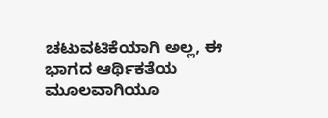ಚಟುವಟಿಕೆಯಾಗಿ ಅಲ್ಲ, ಈ ಭಾಗದ ಆರ್ಥಿಕತೆಯ ಮೂಲವಾಗಿಯೂ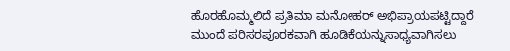ಹೊರಹೊಮ್ಮಲಿದೆ ಪ್ರತಿಮಾ ಮನೋಹರ್ ಅಭಿಪ್ರಾಯಪಟ್ಟಿದ್ದಾರೆ
ಮುಂದೆ ಪರಿಸರಪೂರಕವಾಗಿ ಹೂಡಿಕೆಯನ್ನುಸಾಧ್ಯವಾಗಿಸಲು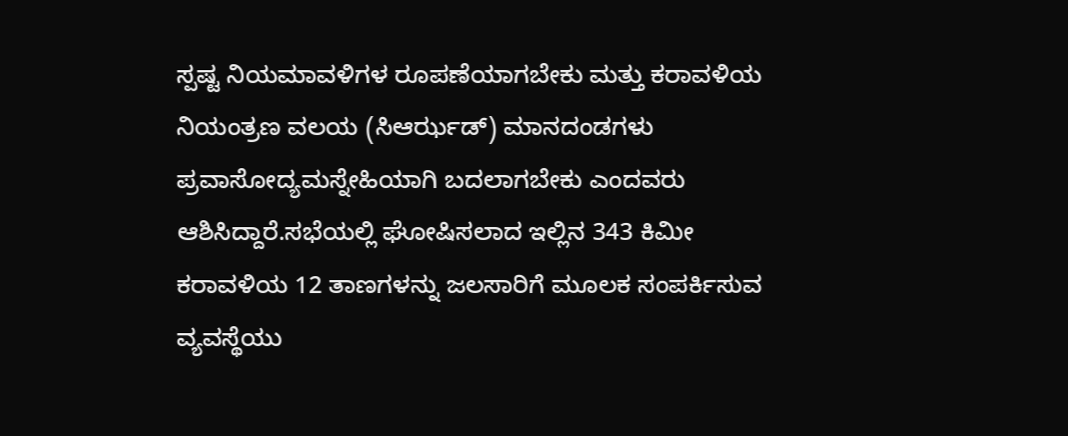ಸ್ಪಷ್ಟ ನಿಯಮಾವಳಿಗಳ ರೂಪಣೆಯಾಗಬೇಕು ಮತ್ತು ಕರಾವಳಿಯ ನಿಯಂತ್ರಣ ವಲಯ (ಸಿಆರ್ಝಡ್) ಮಾನದಂಡಗಳು ಪ್ರವಾಸೋದ್ಯಮಸ್ನೇಹಿಯಾಗಿ ಬದಲಾಗಬೇಕು ಎಂದವರು ಆಶಿಸಿದ್ದಾರೆ.ಸಭೆಯಲ್ಲಿ ಘೋಷಿಸಲಾದ ಇಲ್ಲಿನ 343 ಕಿಮೀ ಕರಾವಳಿಯ 12 ತಾಣಗಳನ್ನು ಜಲಸಾರಿಗೆ ಮೂಲಕ ಸಂಪರ್ಕಿಸುವ ವ್ಯವಸ್ಥೆಯು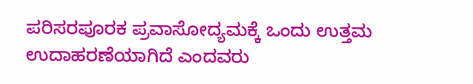ಪರಿಸರಪೂರಕ ಪ್ರವಾಸೋದ್ಯಮಕ್ಕೆ ಒಂದು ಉತ್ತಮ ಉದಾಹರಣೆಯಾಗಿದೆ ಎಂದವರು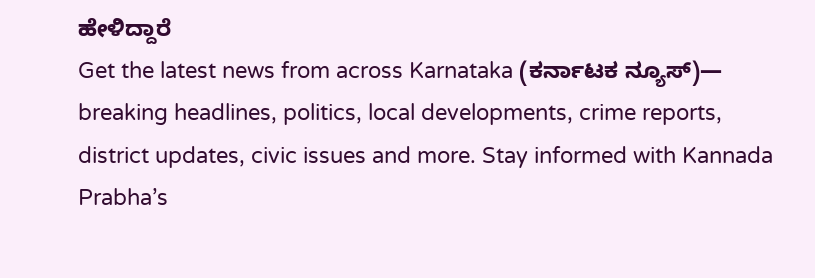ಹೇಳಿದ್ದಾರೆ
Get the latest news from across Karnataka (ಕರ್ನಾಟಕ ನ್ಯೂಸ್)— breaking headlines, politics, local developments, crime reports, district updates, civic issues and more. Stay informed with Kannada Prabha’s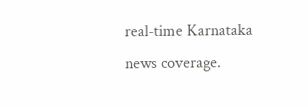real‑time Karnataka news coverage.